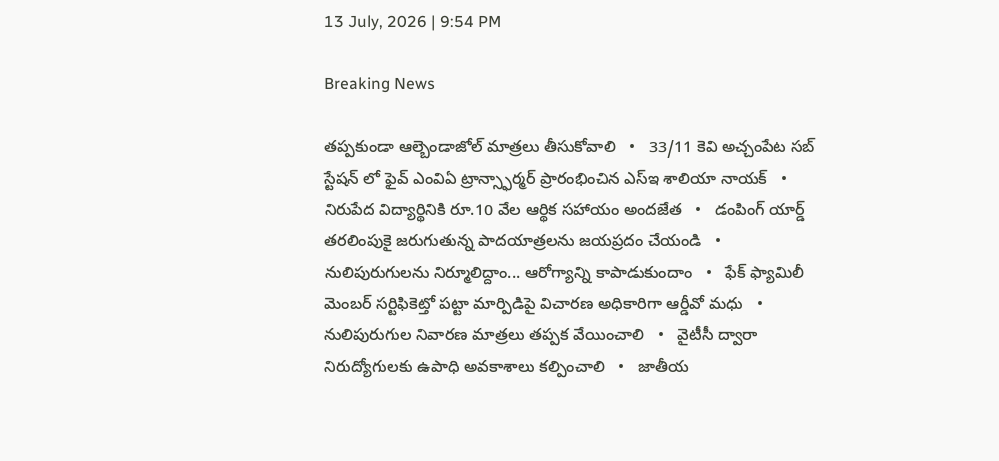13 July, 2026 | 9:54 PM

Breaking News

తప్పకుండా ఆల్బెండాజోల్ మాత్రలు తీసుకోవాలి   •   33/11 కెవి అచ్చంపేట సబ్ స్టేషన్ లో ఫైవ్ ఎంవిఏ ట్రాన్స్ఫార్మర్ ప్రారంభించిన ఎస్ఇ శాలియా నాయక్   •   నిరుపేద విద్యార్థినికి రూ.10 వేల ఆర్థిక సహాయం అందజేత   •   డంపింగ్ యార్డ్ తరలింపుకై జరుగుతున్న పాదయాత్రలను జయప్రదం చేయండి   •   నులిపురుగులను నిర్మూలిద్దాం... ఆరోగ్యాన్ని కాపాడుకుందాం   •   ఫేక్ ఫ్యామిలీ మెంబర్ సర్టిఫికెట్తో పట్టా మార్పిడిపై విచారణ అధికారిగా ఆర్డీవో మధు   •   నులిపురుగుల నివారణ మాత్రలు తప్పక వేయించాలి   •   వైటీసీ ద్వారా నిరుద్యోగులకు ఉపాధి అవకాశాలు కల్పించాలి   •   జాతీయ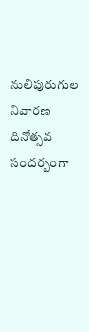నులిపురుగుల నివారణ దినోత్సవ సందర్బంగా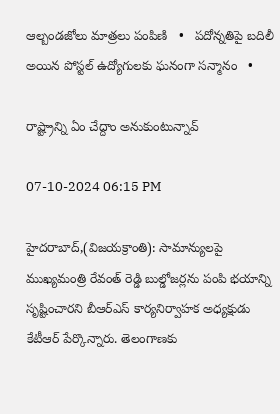ఆల్బండజోలు మాత్రలు పంపిణి   •   పదోన్నతిపై బదిలీ అయిన పోస్టల్ ఉద్యోగులకు ఘనంగా సన్మానం   •

రాష్ట్రాన్ని ఏం చేద్దాం అనుకుంటున్నావ్

07-10-2024 06:15 PM

హైదరాబాద్,(విజయక్రాంతి): సామాన్యులపై ముఖ్యమంత్రి రేవంత్ రెడ్డి బుల్డోజర్లను పంపి భయాన్ని సృష్టించారని బీఆర్ఎస్ కార్యనిర్వాహక అధ్యక్షుడు కేటీఆర్ పేర్కొన్నారు. తెలంగాణకు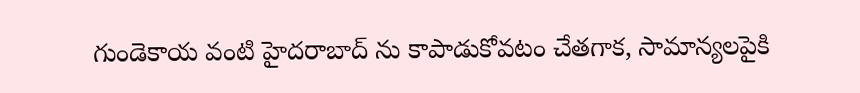గుండెకాయ వంటి హైదరాబాద్ ను కాపాడుకోవటం చేతగాక, సామాన్యలపైకి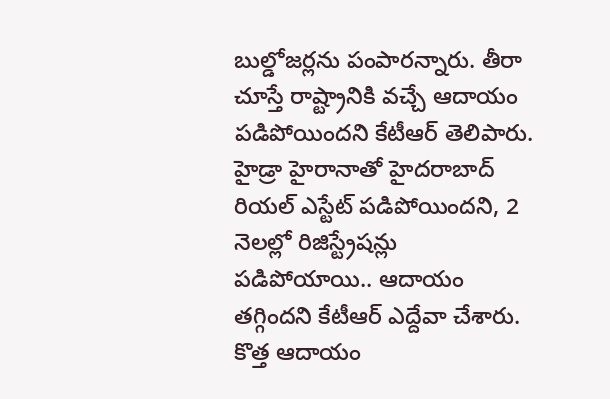బుల్డోజర్లను పంపారన్నారు. తీరా చూస్తే రాష్ట్రానికి వచ్చే ఆదాయం పడిపోయిందని కేటీఆర్ తెలిపారు. హైడ్రా హైరానాతో హైదరాబాద్ రియల్ ఎస్టేట్ పడిపోయిందని, 2 నెలల్లో రిజిస్ట్రేషన్లు పడిపోయాయి.. ఆదాయం తగ్గిందని కేటీఆర్ ఎద్దేవా చేశారు. కొత్త ఆదాయం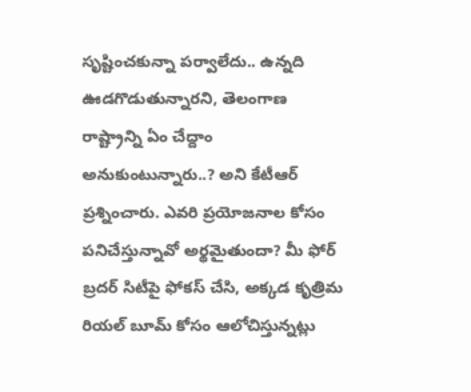సృష్టించకున్నా పర్వాలేదు.. ఉన్నది ఊడగొడుతున్నారని, తెలంగాణ రాష్ట్రాన్ని ఏం చేద్దాం అనుకుంటున్నారు..? అని కేటీఆర్ ప్రశ్నించారు. ఎవ‌రి ప్ర‌యోజ‌నాల కోసం ప‌నిచేస్తున్నావో అర్థ‌మైతుందా? మీ ఫోర్ బ్ర‌ద‌ర్ సిటీపై ఫోక‌స్ చేసి, అక్క‌డ కృత్రిమ రియ‌ల్ బూమ్ కోసం ఆలోచిస్తున్న‌ట్లు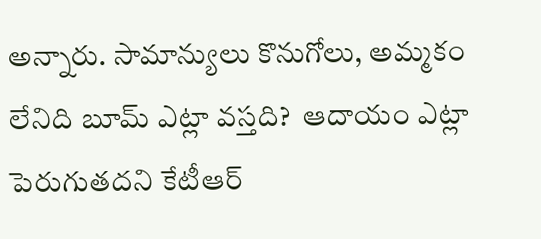అన్నారు. సామాన్యులు కొనుగోలు, అమ్మ‌కం లేనిది బూమ్ ఎట్లా వ‌స్త‌ది?  ఆదాయం ఎట్లా పెరుగుత‌దని కేటీఆర్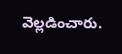వెల్లడించారు.